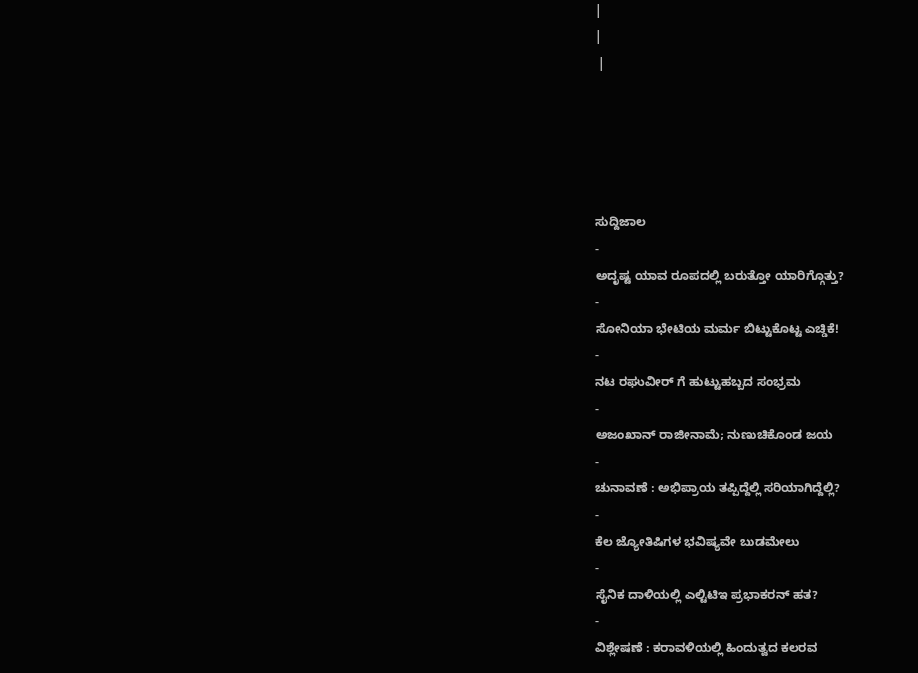|
|
 |





ಸುದ್ದಿಜಾಲ
-
ಅದೃಷ್ಟ ಯಾವ ರೂಪದಲ್ಲಿ ಬರುತ್ತೋ ಯಾರಿಗ್ಗೊತ್ತು?
-
ಸೋನಿಯಾ ಭೇಟಿಯ ಮರ್ಮ ಬಿಟ್ಟುಕೊಟ್ಟ ಎಚ್ಡಿಕೆ!
-
ನಟ ರಘುವೀರ್ ಗೆ ಹುಟ್ಟುಹಬ್ಬದ ಸಂಭ್ರಮ
-
ಅಜಂಖಾನ್ ರಾಜೀನಾಮೆ; ನುಣುಚಿಕೊಂಡ ಜಯ
-
ಚುನಾವಣೆ : ಅಭಿಪ್ರಾಯ ತಪ್ಪಿದ್ದೆಲ್ಲಿ ಸರಿಯಾಗಿದ್ದೆಲ್ಲಿ?
-
ಕೆಲ ಜ್ಯೋತಿಷಿಗಳ ಭವಿಷ್ಯವೇ ಬುಡಮೇಲು
-
ಸೈನಿಕ ದಾಳಿಯಲ್ಲಿ ಎಲ್ಟಿಟಿಇ ಪ್ರಭಾಕರನ್ ಹತ?
-
ವಿಶ್ಲೇಷಣೆ : ಕರಾವಳಿಯಲ್ಲಿ ಹಿಂದುತ್ವದ ಕಲರವ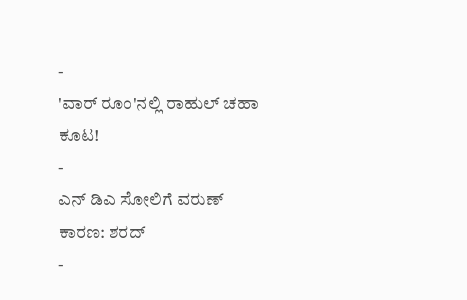-
'ವಾರ್ ರೂಂ'ನಲ್ಲಿ ರಾಹುಲ್ ಚಹಾ ಕೂಟ!
-
ಎನ್ ಡಿಎ ಸೋಲಿಗೆ ವರುಣ್ ಕಾರಣ: ಶರದ್
-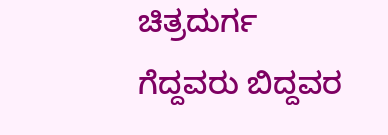ಚಿತ್ರದುರ್ಗ ಗೆದ್ದವರು ಬಿದ್ದವರ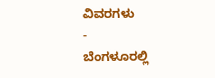ವಿವರಗಳು
-
ಬೆಂಗಳೂರಲ್ಲಿ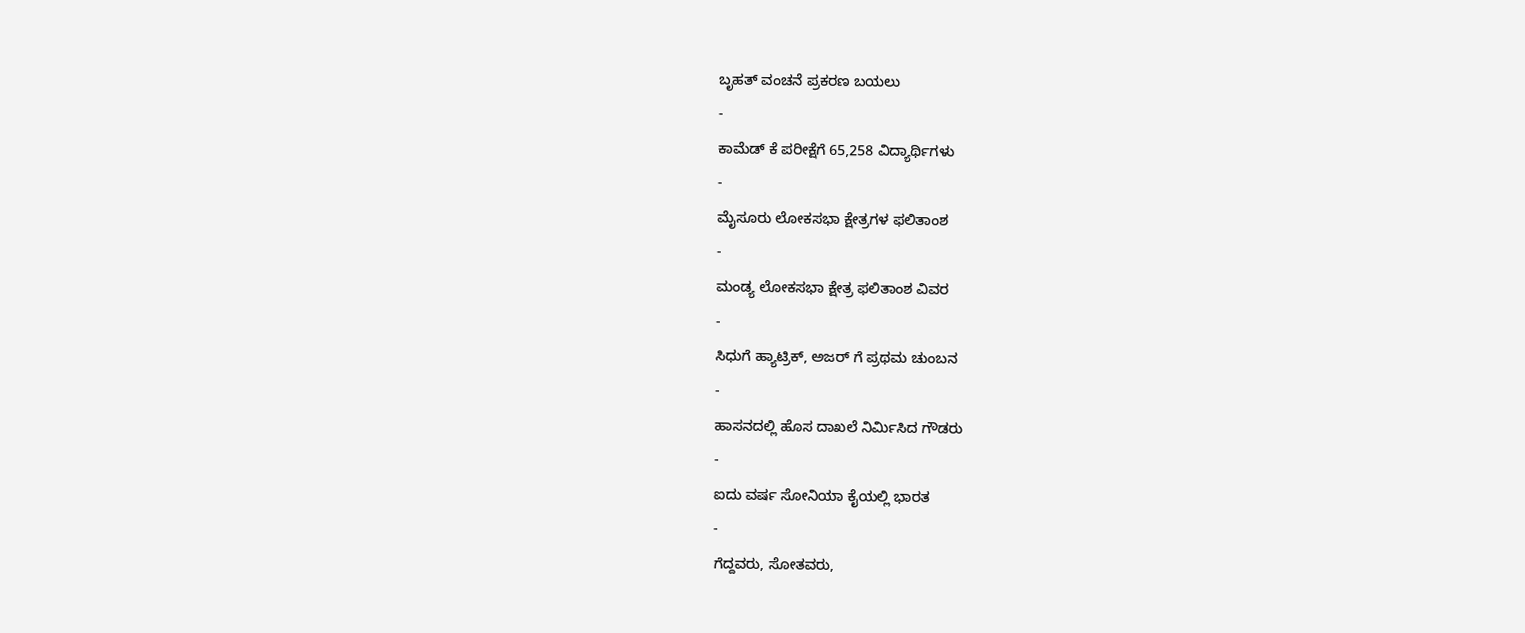ಬೃಹತ್ ವಂಚನೆ ಪ್ರಕರಣ ಬಯಲು
-
ಕಾಮೆಡ್ ಕೆ ಪರೀಕ್ಷೆಗೆ 65,258 ವಿದ್ಯಾರ್ಥಿಗಳು
-
ಮೈಸೂರು ಲೋಕಸಭಾ ಕ್ಷೇತ್ರಗಳ ಫಲಿತಾಂಶ
-
ಮಂಡ್ಯ ಲೋಕಸಭಾ ಕ್ಷೇತ್ರ ಫಲಿತಾಂಶ ವಿವರ
-
ಸಿಧುಗೆ ಹ್ಯಾಟ್ರಿಕ್, ಅಜರ್ ಗೆ ಪ್ರಥಮ ಚುಂಬನ
-
ಹಾಸನದಲ್ಲಿ ಹೊಸ ದಾಖಲೆ ನಿರ್ಮಿಸಿದ ಗೌಡರು
-
ಐದು ವರ್ಷ ಸೋನಿಯಾ ಕೈಯಲ್ಲಿ ಭಾರತ
-
ಗೆದ್ದವರು, ಸೋತವರು,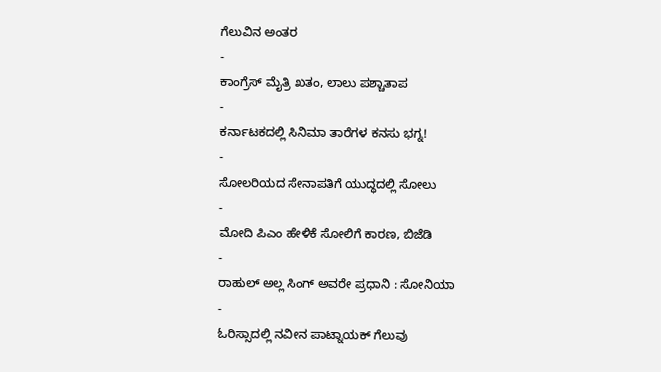ಗೆಲುವಿನ ಅಂತರ
-
ಕಾಂಗ್ರೆಸ್ ಮೈತ್ರಿ ಖತಂ, ಲಾಲು ಪಶ್ಚಾತಾಪ
-
ಕರ್ನಾಟಕದಲ್ಲಿ ಸಿನಿಮಾ ತಾರೆಗಳ ಕನಸು ಭಗ್ನ!
-
ಸೋಲರಿಯದ ಸೇನಾಪತಿಗೆ ಯುದ್ಧದಲ್ಲಿ ಸೋಲು
-
ಮೋದಿ ಪಿಎಂ ಹೇಳಿಕೆ ಸೋಲಿಗೆ ಕಾರಣ, ಬಿಜೆಡಿ
-
ರಾಹುಲ್ ಅಲ್ಲ ಸಿಂಗ್ ಅವರೇ ಪ್ರಧಾನಿ : ಸೋನಿಯಾ
-
ಓರಿಸ್ಸಾದಲ್ಲಿ ನವೀನ ಪಾಟ್ನಾಯಕ್ ಗೆಲುವು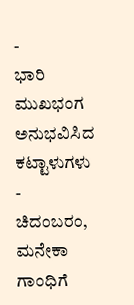-
ಭಾರಿ ಮುಖಭಂಗ ಅನುಭವಿಸಿದ ಕಟ್ಟಾಳುಗಳು
-
ಚಿದಂಬರಂ, ಮನೇಕಾ ಗಾಂಧಿಗೆ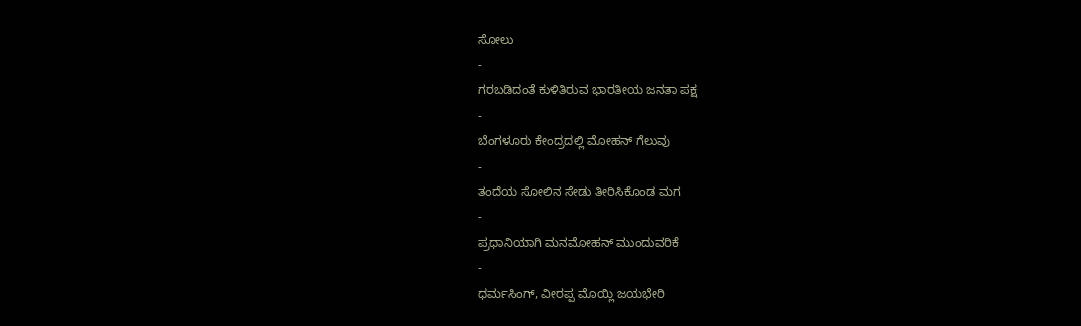ಸೋಲು
-
ಗರಬಡಿದಂತೆ ಕುಳಿತಿರುವ ಭಾರತೀಯ ಜನತಾ ಪಕ್ಷ
-
ಬೆಂಗಳೂರು ಕೇಂದ್ರದಲ್ಲಿ ಮೋಹನ್ ಗೆಲುವು
-
ತಂದೆಯ ಸೋಲಿನ ಸೇಡು ತೀರಿಸಿಕೊಂಡ ಮಗ
-
ಪ್ರಧಾನಿಯಾಗಿ ಮನಮೋಹನ್ ಮುಂದುವರಿಕೆ
-
ಧರ್ಮಸಿಂಗ್, ವೀರಪ್ಪ ಮೊಯ್ಲಿ ಜಯಭೇರಿ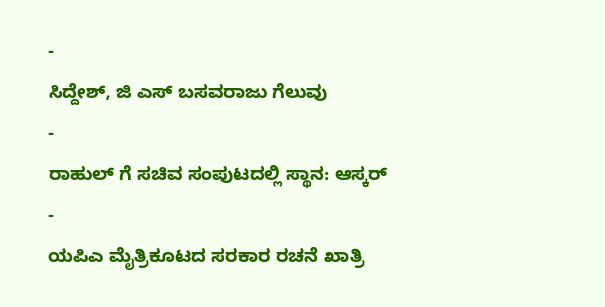-
ಸಿದ್ದೇಶ್, ಜಿ ಎಸ್ ಬಸವರಾಜು ಗೆಲುವು
-
ರಾಹುಲ್ ಗೆ ಸಚಿವ ಸಂಪುಟದಲ್ಲಿ ಸ್ಥಾನ: ಆಸ್ಕರ್
-
ಯಪಿಎ ಮೈತ್ರಿಕೂಟದ ಸರಕಾರ ರಚನೆ ಖಾತ್ರಿ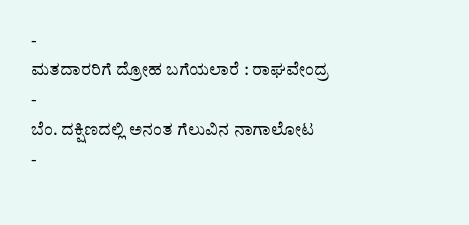-
ಮತದಾರರಿಗೆ ದ್ರೋಹ ಬಗೆಯಲಾರೆ : ರಾಘವೇಂದ್ರ
-
ಬೆಂ. ದಕ್ಷಿಣದಲ್ಲಿ ಅನಂತ ಗೆಲುವಿನ ನಾಗಾಲೋಟ
-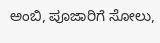ಅಂಬಿ, ಪೂಜಾರಿಗೆ ಸೋಲು,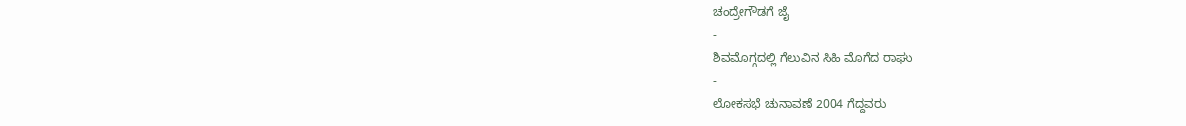ಚಂದ್ರೇಗೌಡಗೆ ಜೈ
-
ಶಿವಮೊಗ್ಗದಲ್ಲಿ ಗೆಲುವಿನ ಸಿಹಿ ಮೊಗೆದ ರಾಘು
-
ಲೋಕಸಭೆ ಚುನಾವಣೆ 2004 ಗೆದ್ದವರು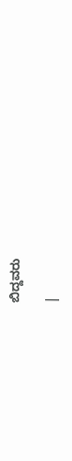ಬಿದ್ದವರು

|